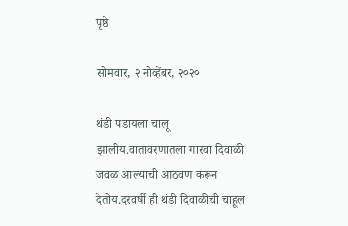पृष्ठे

सोमवार, २ नोव्हेंबर, २०२०

थंडी पडायला चालू झालीय.वातावरणातला गारवा दिवाळी जवळ आल्याची आठवण करून देतोय.दरवर्षी ही थंडी दिवाळीची चाहूल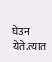घेउन येते.त्यात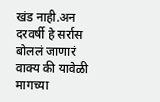खंड नाही.अन दरवर्षी हे सर्रास बोललं जाणारं वाक्य की यावेळी मागच्या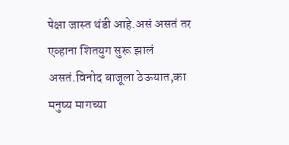पेक्षा जास्त थंडी आहे.असं असतं तर एव्हाना शितयुग सुरू झालं असतं.विनोद बाजूला ठेऊयात,का मनुष्य मागच्या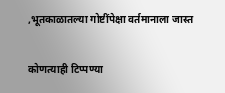,भूतकाळातल्या गोष्टींपेक्षा वर्तमानाला जास्त

कोणत्याही टिप्पण्‍या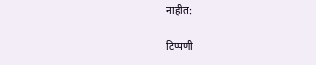नाहीत:

टिप्पणी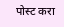पोस्ट करा